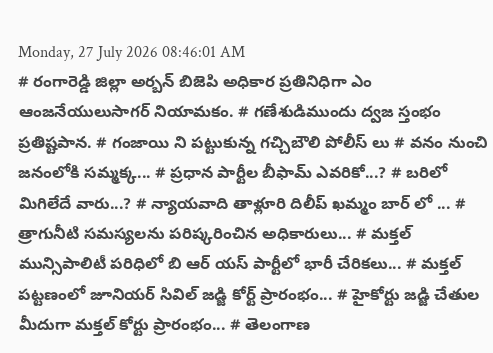Monday, 27 July 2026 08:46:01 AM
# రంగారెడ్డి జిల్లా అర్బన్ బిజెపి అధికార ప్రతినిధిగా ఎం ఆంజనేయులుసాగర్ నియామకం. # గణేశుడిముందు ద్వజ స్తంభం ప్రతిష్టపాన. # గంజాయి ని పట్టుకున్న గచ్చిబౌలి పోలీస్ లు # వనం నుంచి జనంలోకి సమ్మక్క... # ప్రధాన పార్టీల బీఫామ్ ఎవరికో...? # బరిలో మిగిలేదే వారు...? # న్యాయవాది తాళ్లూరి దిలీప్ ఖమ్మం బార్ లో ... # త్రాగునీటి సమస్యలను పరిష్కరించిన అధికారులు... # మక్తల్ మున్సిపాలిటీ పరిధిలో బి ఆర్ యస్ పార్టీలో భారీ చేరికలు... # మక్తల్ పట్టణంలో జూనియర్ సివిల్ జడ్జి కోర్ట్ ప్రారంభం... # హైకోర్టు జడ్జి చేతుల మీదుగా మక్తల్ కోర్టు ప్రారంభం... # తెలంగాణ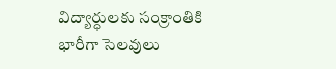విద్యార్ధులకు సంక్రాంతికి భారీగా సెలవులు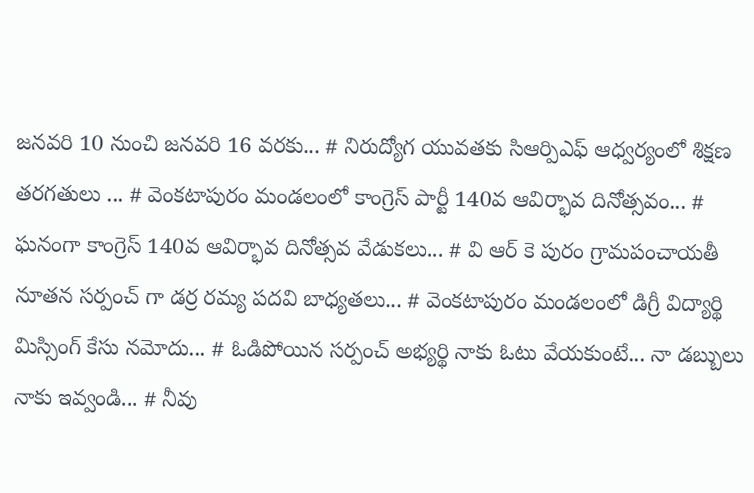జనవరి 10 నుంచి జనవరి 16 వరకు... # నిరుద్యోగ యువతకు సిఆర్పిఎఫ్ ఆధ్వర్యంలో శిక్షణ తరగతులు ... # వెంకటాపురం మండలంలో కాంగ్రెస్ పార్టీ 140వ ఆవిర్భావ దినోత్సవం... # ఘనంగా కాంగ్రెస్ 140వ ఆవిర్భావ దినోత్సవ వేడుకలు... # వి ఆర్ కె పురం గ్రామపంచాయతీ నూతన సర్పంచ్ గా డర్ర రమ్య పదవి బాధ్యతలు... # వెంకటాపురం మండలంలో డిగ్రీ విద్యార్థి మిస్సింగ్ కేసు నమోదు... # ఓడిపోయిన సర్పంచ్ అభ్యర్థి నాకు ఓటు వేయకుంటే... నా డబ్బులు నాకు ఇవ్వండి... # నీవు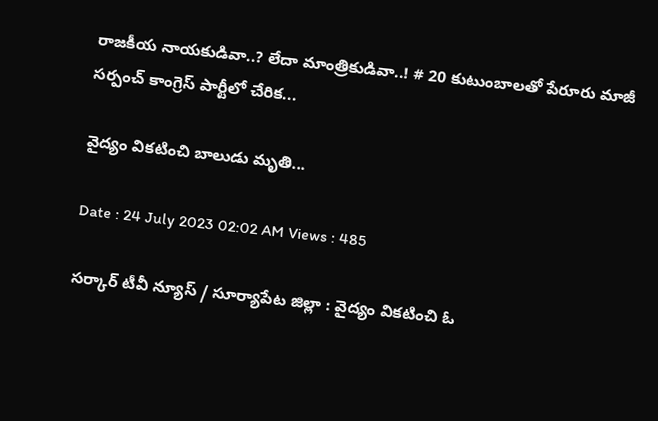రాజకీయ నాయకుడివా..? లేదా మాంత్రికుడివా..! # 20 కుటుంబాలతో పేరూరు మాజీ సర్పంచ్ కాంగ్రెస్ పార్టీలో చేరిక...

వైద్యం వికటించి బాలుడు మృతి...

Date : 24 July 2023 02:02 AM Views : 485

సర్కార్ టీవీ న్యూస్ / సూర్యాపేట జిల్లా : వైద్యం వికటించి ఓ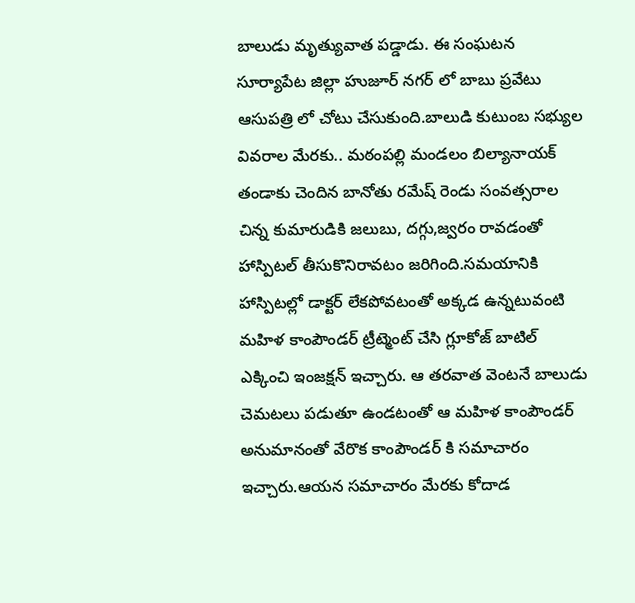బాలుడు మృత్యువాత పడ్డాడు. ఈ సంఘటన సూర్యాపేట జిల్లా హుజూర్ నగర్ లో బాబు ప్రవేటు ఆసుపత్రి లో చోటు చేసుకుంది.బాలుడి కుటుంబ సభ్యుల వివరాల మేరకు.. మఠంపల్లి మండలం బిల్యానాయక్ తండాకు చెందిన బానోతు రమేష్ రెండు సంవత్సరాల చిన్న కుమారుడికి జలుబు, దగ్గు,జ్వరం రావడంతో హాస్పిటల్ తీసుకొనిరావటం జరిగింది.సమయానికి హాస్పిటల్లో డాక్టర్ లేకపోవటంతో అక్కడ ఉన్నటువంటి మహిళ కాంపౌండర్ ట్రీట్మెంట్ చేసి గ్లూకోజ్ బాటిల్ ఎక్కించి ఇంజక్షన్ ఇచ్చారు. ఆ తరవాత వెంటనే బాలుడు చెమటలు పడుతూ ఉండటంతో ఆ మహిళ కాంపౌండర్ అనుమానంతో వేరొక కాంపౌండర్ కి సమాచారం ఇచ్చారు.ఆయన సమాచారం మేరకు కోదాడ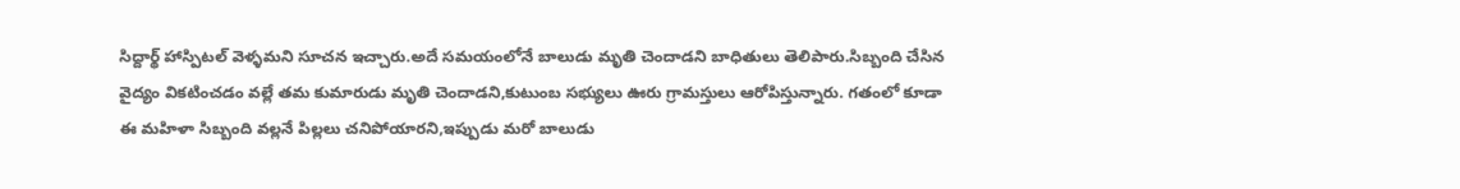సిద్దార్థ్ హాస్పిటల్ వెళ్ళమని సూచన ఇచ్చారు.అదే సమయంలోనే బాలుడు మృతి చెందాడని బాధితులు తెలిపారు.సిబ్బంది చేసిన వైద్యం వికటించడం వల్లే తమ కుమారుడు మృతి చెందాడని,కుటుంబ సభ్యులు ఊరు గ్రామస్తులు ఆరోపిస్తున్నారు. గతంలో కూడా ఈ మహిళా సిబ్బంది వల్లనే పిల్లలు చనిపోయారని,ఇప్పుడు మరో బాలుడు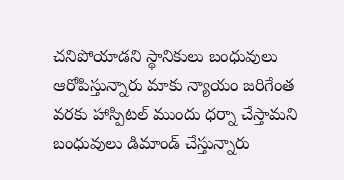చనిపోయాడని స్థానికులు బంధువులు ఆరోపిస్తున్నారు మాకు న్యాయం జరిగేంత వరకు హాస్పిటల్ ముందు ధర్నా చేస్తామని బంధువులు డిమాండ్ చేస్తున్నారు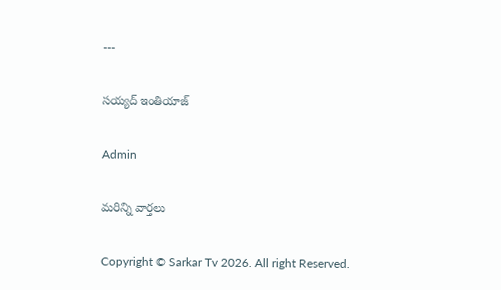---

సయ్యద్ ఇంతియాజ్

Admin

మరిన్ని వార్తలు

Copyright © Sarkar Tv 2026. All right Reserved.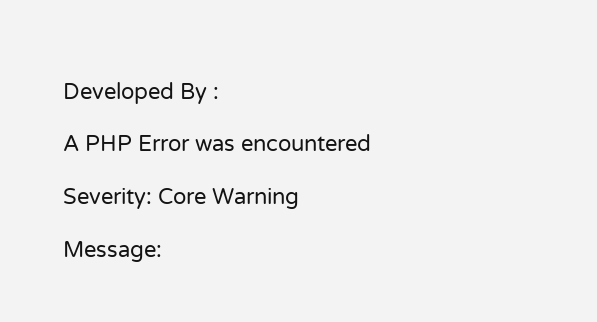Developed By :

A PHP Error was encountered

Severity: Core Warning

Message: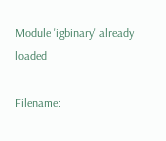Module 'igbinary' already loaded

Filename: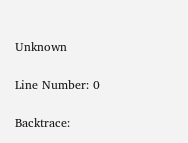Unknown

Line Number: 0

Backtrace: